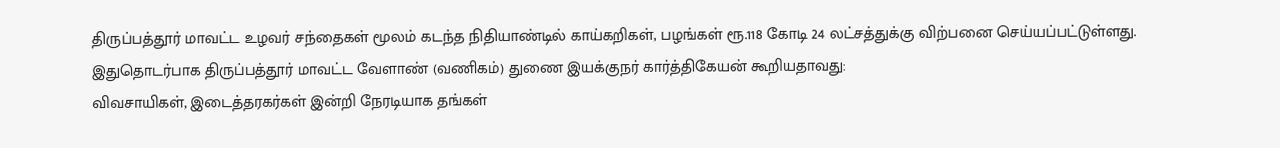திருப்பத்தூர் மாவட்ட உழவர் சந்தைகள் மூலம் கடந்த நிதியாண்டில் காய்கறிகள், பழங்கள் ரூ.118 கோடி 24 லட்சத்துக்கு விற்பனை செய்யப்பட்டுள்ளது.
இதுதொடர்பாக திருப்பத்தூர் மாவட்ட வேளாண் (வணிகம்) துணை இயக்குநர் கார்த்திகேயன் கூறியதாவது:
விவசாயிகள், இடைத்தரகர்கள் இன்றி நேரடியாக தங்கள்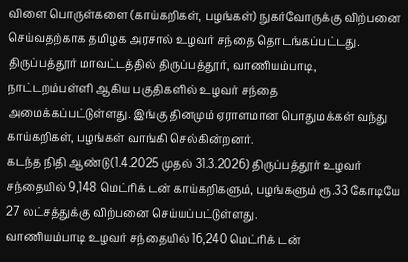விளை பொருள்களை (காய்கறிகள், பழங்கள்) நுகர்வோருக்கு விற்பனை செய்வதற்காக தமிழக அரசால் உழவர் சந்தை தொடங்கப்பட்டது.
திருப்பத்தூர் மாவட்டத்தில் திருப்பத்தூர், வாணியம்பாடி, நாட்டறம்பள்ளி ஆகிய பகுதிகளில் உழவர் சந்தை அமைக்கப்பட்டுள்ளது. இங்கு தினமும் ஏராளமான பொதுமக்கள் வந்து காய்கறிகள், பழங்கள் வாங்கி செல்கின்றனர்.
கடந்த நிதி ஆண்டு(1.4.2025 முதல் 31.3.2026) திருப்பத்தூர் உழவர் சந்தையில் 9,148 மெட்ரிக் டன் காய்கறிகளும், பழங்களும் ரூ.33 கோடியே 27 லட்சத்துக்கு விற்பனை செய்யப்பட்டுள்ளது.
வாணியம்பாடி உழவர் சந்தையில் 16,240 மெட்ரிக் டன்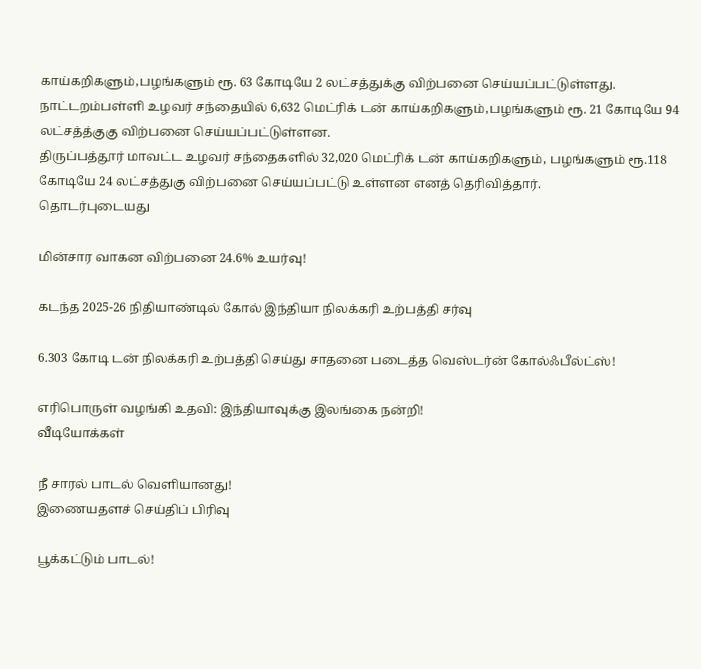காய்கறிகளும்,பழங்களும் ரூ. 63 கோடியே 2 லட்சத்துக்கு விற்பனை செய்யப்பட்டுள்ளது.
நாட்டறம்பள்ளி உழவர் சந்தையில் 6,632 மெட்ரிக் டன் காய்கறிகளும்,பழங்களும் ரூ. 21 கோடியே 94 லட்சத்த்குகு விற்பனை செய்யப்பட்டுள்ளன.
திருப்பத்தூர் மாவட்ட உழவர் சந்தைகளில் 32,020 மெட்ரிக் டன் காய்கறிகளும், பழங்களும் ரூ.118 கோடியே 24 லட்சத்துகு விற்பனை செய்யப்பட்டு உள்ளன எனத் தெரிவித்தார்.
தொடர்புடையது

மின்சார வாகன விற்பனை 24.6% உயர்வு!

கடந்த 2025-26 நிதியாண்டில் கோல் இந்தியா நிலக்கரி உற்பத்தி சர்வு

6.303 கோடி டன் நிலக்கரி உற்பத்தி செய்து சாதனை படைத்த வெஸ்டர்ன் கோல்ஃபீல்ட்ஸ்!

எரிபொருள் வழங்கி உதவி: இந்தியாவுக்கு இலங்கை நன்றி!
வீடியோக்கள்

நீ சாரல் பாடல் வெளியானது!
இணையதளச் செய்திப் பிரிவு

பூக்கட்டும் பாடல்!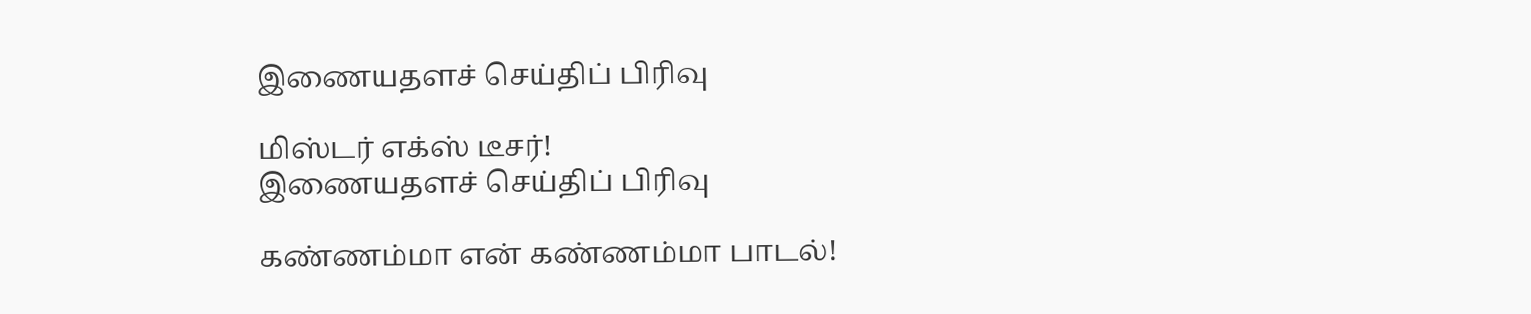இணையதளச் செய்திப் பிரிவு

மிஸ்டர் எக்ஸ் டீசர்!
இணையதளச் செய்திப் பிரிவு

கண்ணம்மா என் கண்ணம்மா பாடல்!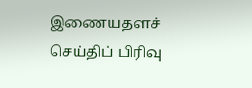இணையதளச் செய்திப் பிரிவு